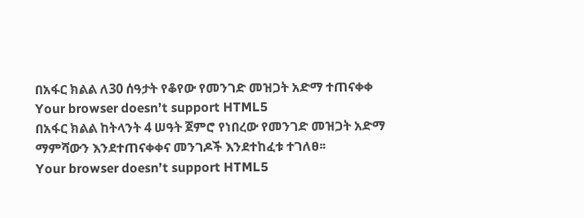በአፋር ክልል ለ30 ሰዓታት የቆየው የመንገድ መዝጋት አድማ ተጠናቀቀ
Your browser doesn’t support HTML5
በአፋር ክልል ከትላንት 4 ሠዓት ጀምሮ የነበረው የመንገድ መዝጋት አድማ ማምሻውን እንደተጠናቀቀና መንገዶች እንደተከፈቱ ተገለፀ፡፡
Your browser doesn’t support HTML5